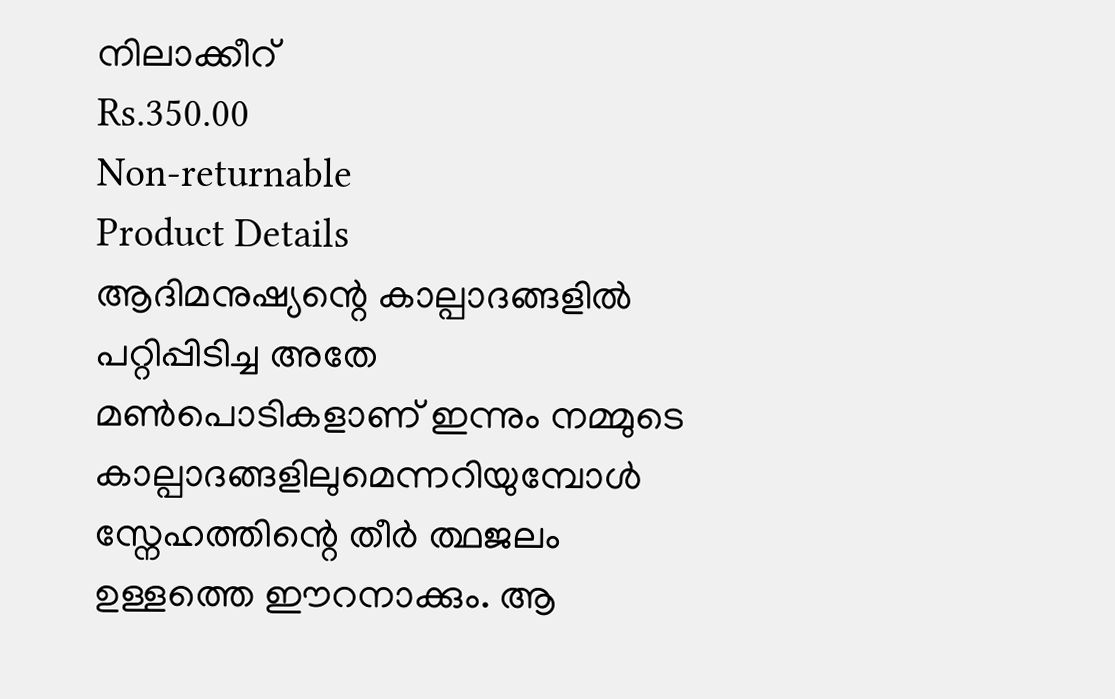നിലാക്കീറ്
Rs.350.00
Non-returnable
Product Details
ആദിമനുഷ്യന്റെ കാല്പാദങ്ങളിൽ പറ്റിപ്പിടിച്ച അതേ മൺപൊടികളാണ് ഇന്നും നമ്മുടെ കാല്പാദങ്ങളിലുമെന്നറിയുമ്പോൾ സ്നേഹത്തിന്റെ തീർ ത്ഥജലം ഉള്ളത്തെ ഈറനാക്കും. ആ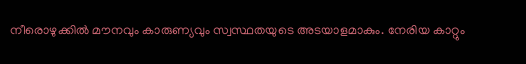നീരൊഴുക്കിൽ മൗനവും കാരുണ്യവും സ്വസ്ഥതയുടെ അടയാളമാകും. നേരിയ കാറ്റും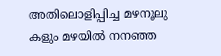അതിലൊളിപ്പിച്ച മഴനൂലു കളും മഴയിൽ നനഞ്ഞ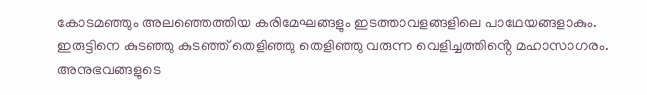കോടമഞ്ഞും അലഞ്ഞെത്തിയ കരിമേഘങ്ങളും ഇടത്താവളങ്ങളിലെ പാഥേയങ്ങളാകും. ഇരുട്ടിനെ കുടഞ്ഞു കുടഞ്ഞ് തെളിഞ്ഞു തെളിഞ്ഞു വരുന്ന വെളിച്ചത്തിൻ്റെ മഹാസാഗരം.
അനുഭവങ്ങളുടെ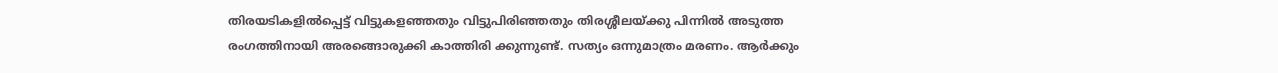തിരയടികളിൽപ്പെട്ട് വിട്ടുകളഞ്ഞതും വിട്ടുപിരിഞ്ഞതും തിരശ്ശീലയ്ക്കു പിന്നിൽ അടുത്ത രംഗത്തിനായി അരങ്ങൊരുക്കി കാത്തിരി ക്കുന്നുണ്ട്. സത്യം ഒന്നുമാത്രം മരണം. ആർക്കും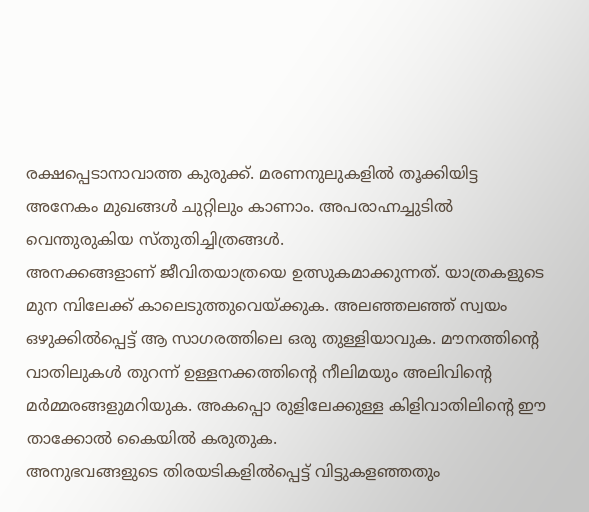രക്ഷപ്പെടാനാവാത്ത കുരുക്ക്. മരണനുലുകളിൽ തൂക്കിയിട്ട അനേകം മുഖങ്ങൾ ചുറ്റിലും കാണാം. അപരാഹ്നച്ചുടിൽ വെന്തുരുകിയ സ്തുതിച്ചിത്രങ്ങൾ.
അനക്കങ്ങളാണ് ജീവിതയാത്രയെ ഉത്സുകമാക്കുന്നത്. യാത്രകളുടെ മുന മ്പിലേക്ക് കാലെടുത്തുവെയ്ക്കുക. അലഞ്ഞലഞ്ഞ് സ്വയം ഒഴുക്കിൽപ്പെട്ട് ആ സാഗരത്തിലെ ഒരു തുള്ളിയാവുക. മൗനത്തിൻ്റെ വാതിലുകൾ തുറന്ന് ഉള്ളനക്കത്തിന്റെ നീലിമയും അലിവിൻ്റെ മർമ്മരങ്ങളുമറിയുക. അകപ്പൊ രുളിലേക്കുള്ള കിളിവാതിലിൻ്റെ ഈ താക്കോൽ കൈയിൽ കരുതുക.
അനുഭവങ്ങളുടെ തിരയടികളിൽപ്പെട്ട് വിട്ടുകളഞ്ഞതും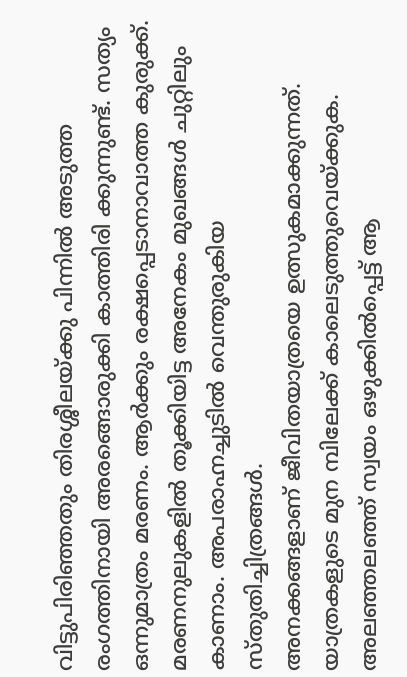വിട്ടുപിരിഞ്ഞതും തിരശ്ശീലയ്ക്കു പിന്നിൽ അടുത്ത രംഗത്തിനായി അരങ്ങൊരുക്കി കാത്തിരി ക്കുന്നുണ്ട്. സത്യം ഒന്നുമാത്രം മരണം. ആർക്കും രക്ഷപ്പെടാനാവാത്ത കുരുക്ക്. മരണനുലുകളിൽ തൂക്കിയിട്ട അനേകം മുഖങ്ങൾ ചുറ്റിലും കാണാം. അപരാഹ്നച്ചുടിൽ വെന്തുരുകിയ സ്തുതിച്ചിത്രങ്ങൾ.
അനക്കങ്ങളാണ് ജീവിതയാത്രയെ ഉത്സുകമാക്കുന്നത്. യാത്രകളുടെ മുന മ്പിലേക്ക് കാലെടുത്തുവെയ്ക്കുക. അലഞ്ഞലഞ്ഞ് സ്വയം ഒഴുക്കിൽപ്പെട്ട് ആ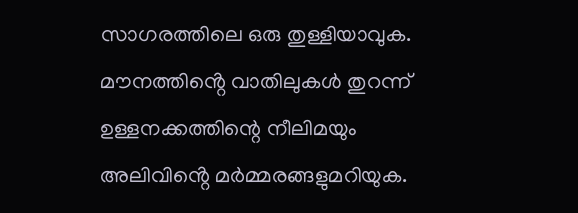സാഗരത്തിലെ ഒരു തുള്ളിയാവുക. മൗനത്തിൻ്റെ വാതിലുകൾ തുറന്ന് ഉള്ളനക്കത്തിന്റെ നീലിമയും അലിവിൻ്റെ മർമ്മരങ്ങളുമറിയുക.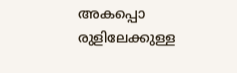അകപ്പൊ രുളിലേക്കുള്ള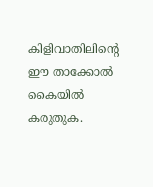കിളിവാതിലിൻ്റെ ഈ താക്കോൽ കൈയിൽ കരുതുക.